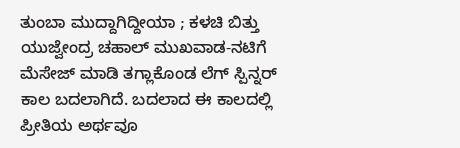ತುಂಬಾ ಮುದ್ದಾಗಿದ್ದೀಯಾ ; ಕಳಚಿ ಬಿತ್ತು ಯುಜ್ವೇಂದ್ರ ಚಹಾಲ್ ಮುಖವಾಡ-ನಟಿಗೆ ಮೆಸೇಜ್ ಮಾಡಿ ತಗ್ಲಾಕೊಂಡ ಲೆಗ್ ಸ್ಪಿನ್ನರ್
ಕಾಲ ಬದಲಾಗಿದೆ. ಬದಲಾದ ಈ ಕಾಲದಲ್ಲಿ ಪ್ರೀತಿಯ ಅರ್ಥವೂ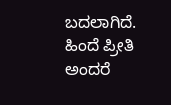ಬದಲಾಗಿದೆ. ಹಿಂದೆ ಪ್ರೀತಿ ಅಂದರೆ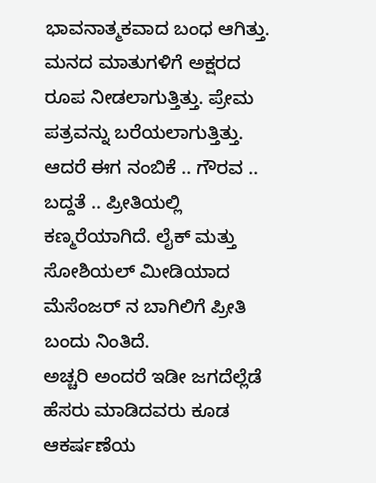ಭಾವನಾತ್ಮಕವಾದ ಬಂಧ ಆಗಿತ್ತು. ಮನದ ಮಾತುಗಳಿಗೆ ಅಕ್ಷರದ ರೂಪ ನೀಡಲಾಗುತ್ತಿತ್ತು. ಪ್ರೇಮ ಪತ್ರವನ್ನು ಬರೆಯಲಾಗುತ್ತಿತ್ತು. ಆದರೆ ಈಗ ನಂಬಿಕೆ .. ಗೌರವ .. ಬದ್ದತೆ .. ಪ್ರೀತಿಯಲ್ಲಿ ಕಣ್ಮರೆಯಾಗಿದೆ. ಲೈಕ್ ಮತ್ತು ಸೋಶಿಯಲ್ ಮೀಡಿಯಾದ ಮೆಸೆಂಜರ್ ನ ಬಾಗಿಲಿಗೆ ಪ್ರೀತಿ ಬಂದು ನಿಂತಿದೆ.
ಅಚ್ಚರಿ ಅಂದರೆ ಇಡೀ ಜಗದೆಲ್ಲೆಡೆ ಹೆಸರು ಮಾಡಿದವರು ಕೂಡ ಆಕರ್ಷಣೆಯ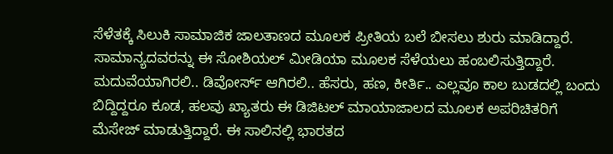ಸೆಳೆತಕ್ಕೆ ಸಿಲುಕಿ ಸಾಮಾಜಿಕ ಜಾಲತಾಣದ ಮೂಲಕ ಪ್ರೀತಿಯ ಬಲೆ ಬೀಸಲು ಶುರು ಮಾಡಿದ್ದಾರೆ. ಸಾಮಾನ್ಯದವರನ್ನು ಈ ಸೋಶಿಯಲ್ ಮೀಡಿಯಾ ಮೂಲಕ ಸೆಳೆಯಲು ಹಂಬಲಿಸುತ್ತಿದ್ದಾರೆ. ಮದುವೆಯಾಗಿರಲಿ.. ಡಿವೋರ್ಸ್ ಆಗಿರಲಿ.. ಹೆಸರು, ಹಣ, ಕೀರ್ತಿ.. ಎಲ್ಲವೂ ಕಾಲ ಬುಡದಲ್ಲಿ ಬಂದು ಬಿದ್ದಿದ್ದರೂ ಕೂಡ, ಹಲವು ಖ್ಯಾತರು ಈ ಡಿಜಿಟಲ್ ಮಾಯಾಜಾಲದ ಮೂಲಕ ಅಪರಿಚಿತರಿಗೆ ಮೆಸೇಜ್ ಮಾಡುತ್ತಿದ್ದಾರೆ. ಈ ಸಾಲಿನಲ್ಲಿ ಭಾರತದ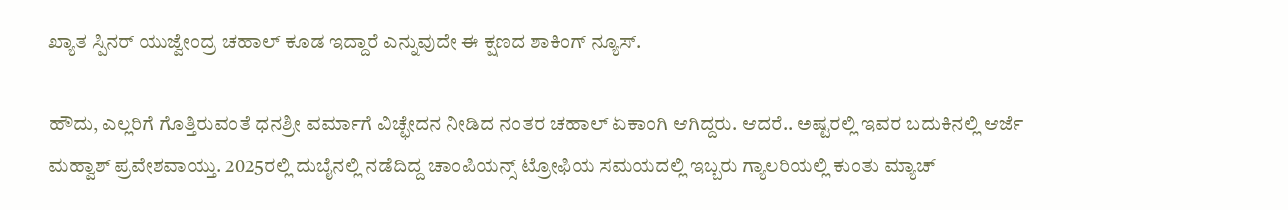ಖ್ಯಾತ ಸ್ಪಿನರ್ ಯುಜ್ವೇಂದ್ರ ಚಹಾಲ್ ಕೂಡ ಇದ್ದಾರೆ ಎನ್ನುವುದೇ ಈ ಕ್ಷಣದ ಶಾಕಿಂಗ್ ನ್ಯೂಸ್.

ಹೌದು, ಎಲ್ಲರಿಗೆ ಗೊತ್ತಿರುವಂತೆ ಧನಶ್ರೀ ವರ್ಮಾಗೆ ವಿಚ್ಛೇದನ ನೀಡಿದ ನಂತರ ಚಹಾಲ್ ಏಕಾಂಗಿ ಆಗಿದ್ದರು. ಆದರೆ.. ಅಷ್ಟರಲ್ಲಿ ಇವರ ಬದುಕಿನಲ್ಲಿ ಆರ್ಜೆ ಮಹ್ವಾಶ್ ಪ್ರವೇಶವಾಯ್ತು. 2025ರಲ್ಲಿ ದುಬೈನಲ್ಲಿ ನಡೆದಿದ್ದ ಚಾಂಪಿಯನ್ಸ್ ಟ್ರೋಫಿಯ ಸಮಯದಲ್ಲಿ ಇಬ್ಬರು ಗ್ಯಾಲರಿಯಲ್ಲಿ ಕುಂತು ಮ್ಯಾಚ್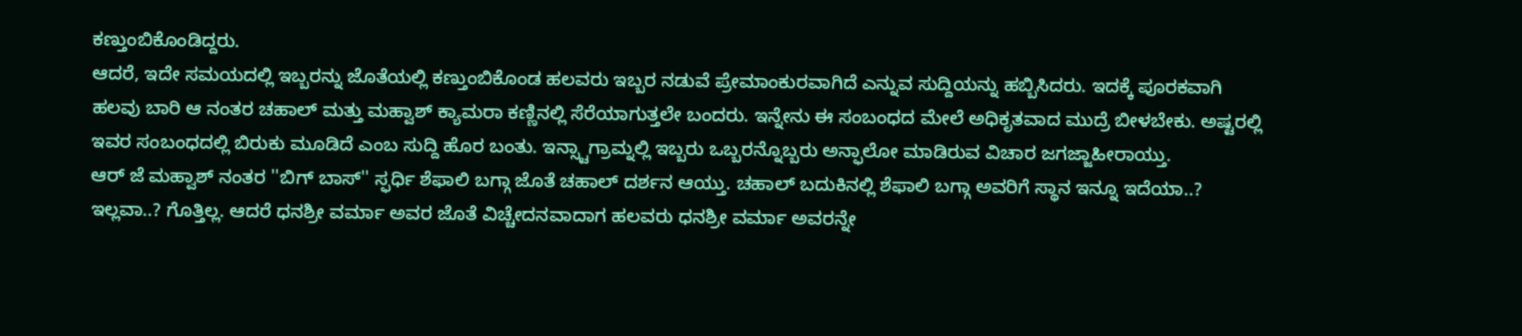ಕಣ್ತುಂಬಿಕೊಂಡಿದ್ದರು.
ಆದರೆ, ಇದೇ ಸಮಯದಲ್ಲಿ ಇಬ್ಬರನ್ನು ಜೊತೆಯಲ್ಲಿ ಕಣ್ತುಂಬಿಕೊಂಡ ಹಲವರು ಇಬ್ಬರ ನಡುವೆ ಪ್ರೇಮಾಂಕುರವಾಗಿದೆ ಎನ್ನುವ ಸುದ್ದಿಯನ್ನು ಹಬ್ಬಿಸಿದರು. ಇದಕ್ಕೆ ಪೂರಕವಾಗಿ ಹಲವು ಬಾರಿ ಆ ನಂತರ ಚಹಾಲ್ ಮತ್ತು ಮಹ್ವಾಶ್ ಕ್ಯಾಮರಾ ಕಣ್ಣಿನಲ್ಲಿ ಸೆರೆಯಾಗುತ್ತಲೇ ಬಂದರು. ಇನ್ನೇನು ಈ ಸಂಬಂಧದ ಮೇಲೆ ಅಧಿಕೃತವಾದ ಮುದ್ರೆ ಬೀಳಬೇಕು. ಅಷ್ಟರಲ್ಲಿ ಇವರ ಸಂಬಂಧದಲ್ಲಿ ಬಿರುಕು ಮೂಡಿದೆ ಎಂಬ ಸುದ್ದಿ ಹೊರ ಬಂತು. ಇನ್ಸ್ಟಾಗ್ರಾಮ್ನಲ್ಲಿ ಇಬ್ಬರು ಒಬ್ಬರನ್ನೊಬ್ಬರು ಅನ್ಫಾಲೋ ಮಾಡಿರುವ ವಿಚಾರ ಜಗಜ್ಜಾಹೀರಾಯ್ತು.
ಆರ್ ಜೆ ಮಹ್ವಾಶ್ ನಂತರ ''ಬಿಗ್ ಬಾಸ್'' ಸ್ಫರ್ಧಿ ಶೆಫಾಲಿ ಬಗ್ಗಾ ಜೊತೆ ಚಹಾಲ್ ದರ್ಶನ ಆಯ್ತು. ಚಹಾಲ್ ಬದುಕಿನಲ್ಲಿ ಶೆಫಾಲಿ ಬಗ್ಗಾ ಅವರಿಗೆ ಸ್ಥಾನ ಇನ್ನೂ ಇದೆಯಾ..? ಇಲ್ಲವಾ..? ಗೊತ್ತಿಲ್ಲ. ಆದರೆ ಧನಶ್ರೀ ವರ್ಮಾ ಅವರ ಜೊತೆ ವಿಚ್ಚೇದನವಾದಾಗ ಹಲವರು ಧನಶ್ರೀ ವರ್ಮಾ ಅವರನ್ನೇ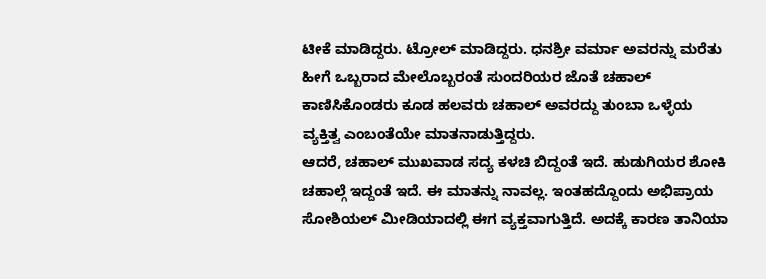ಟೀಕೆ ಮಾಡಿದ್ದರು. ಟ್ರೋಲ್ ಮಾಡಿದ್ದರು. ಧನಶ್ರೀ ವರ್ಮಾ ಅವರನ್ನು ಮರೆತು ಹೀಗೆ ಒಬ್ಬರಾದ ಮೇಲೊಬ್ಬರಂತೆ ಸುಂದರಿಯರ ಜೊತೆ ಚಹಾಲ್ ಕಾಣಿಸಿಕೊಂಡರು ಕೂಡ ಹಲವರು ಚಹಾಲ್ ಅವರದ್ದು ತುಂಬಾ ಒಳ್ಳೆಯ ವ್ಯಕ್ತಿತ್ವ ಎಂಬಂತೆಯೇ ಮಾತನಾಡುತ್ತಿದ್ದರು.
ಆದರೆ, ಚಹಾಲ್ ಮುಖವಾಡ ಸದ್ಯ ಕಳಚಿ ಬಿದ್ದಂತೆ ಇದೆ. ಹುಡುಗಿಯರ ಶೋಕಿ ಚಹಾಲ್ಗೆ ಇದ್ದಂತೆ ಇದೆ. ಈ ಮಾತನ್ನು ನಾವಲ್ಲ. ಇಂತಹದ್ದೊಂದು ಅಭಿಪ್ರಾಯ ಸೋಶಿಯಲ್ ಮೀಡಿಯಾದಲ್ಲಿ ಈಗ ವ್ಯಕ್ತವಾಗುತ್ತಿದೆ. ಅದಕ್ಕೆ ಕಾರಣ ತಾನಿಯಾ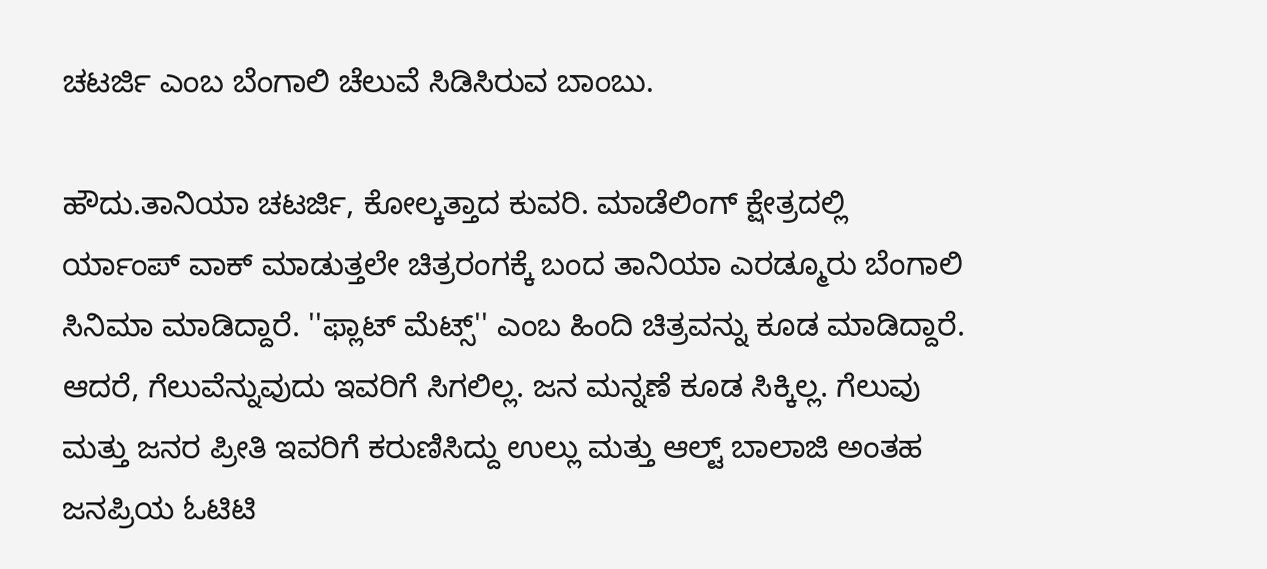ಚಟರ್ಜಿ ಎಂಬ ಬೆಂಗಾಲಿ ಚೆಲುವೆ ಸಿಡಿಸಿರುವ ಬಾಂಬು.

ಹೌದು.ತಾನಿಯಾ ಚಟರ್ಜಿ, ಕೋಲ್ಕತ್ತಾದ ಕುವರಿ. ಮಾಡೆಲಿಂಗ್ ಕ್ಷೇತ್ರದಲ್ಲಿ ರ್ಯಾಂಪ್ ವಾಕ್ ಮಾಡುತ್ತಲೇ ಚಿತ್ರರಂಗಕ್ಕೆ ಬಂದ ತಾನಿಯಾ ಎರಡ್ಮೂರು ಬೆಂಗಾಲಿ ಸಿನಿಮಾ ಮಾಡಿದ್ದಾರೆ. ''ಫ್ಲಾಟ್ ಮೆಟ್ಸ್'' ಎಂಬ ಹಿಂದಿ ಚಿತ್ರವನ್ನು ಕೂಡ ಮಾಡಿದ್ದಾರೆ.
ಆದರೆ, ಗೆಲುವೆನ್ನುವುದು ಇವರಿಗೆ ಸಿಗಲಿಲ್ಲ. ಜನ ಮನ್ನಣೆ ಕೂಡ ಸಿಕ್ಕಿಲ್ಲ. ಗೆಲುವು ಮತ್ತು ಜನರ ಪ್ರೀತಿ ಇವರಿಗೆ ಕರುಣಿಸಿದ್ದು ಉಲ್ಲು ಮತ್ತು ಆಲ್ಟ್ ಬಾಲಾಜಿ ಅಂತಹ ಜನಪ್ರಿಯ ಓಟಿಟಿ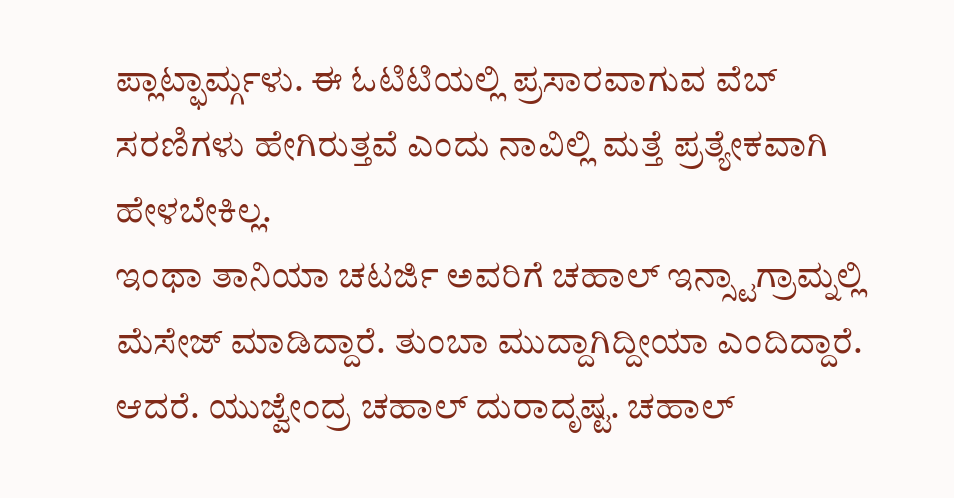ಪ್ಲಾಟ್ಫಾರ್ಮ್ಗಳು. ಈ ಓಟಿಟಿಯಲ್ಲಿ ಪ್ರಸಾರವಾಗುವ ವೆಬ್ ಸರಣಿಗಳು ಹೇಗಿರುತ್ತವೆ ಎಂದು ನಾವಿಲ್ಲಿ ಮತ್ತೆ ಪ್ರತ್ಯೇಕವಾಗಿ ಹೇಳಬೇಕಿಲ್ಲ.
ಇಂಥಾ ತಾನಿಯಾ ಚಟರ್ಜಿ ಅವರಿಗೆ ಚಹಾಲ್ ಇನ್ಸ್ಟಾಗ್ರಾಮ್ನಲ್ಲಿ ಮೆಸೇಜ್ ಮಾಡಿದ್ದಾರೆ. ತುಂಬಾ ಮುದ್ದಾಗಿದ್ದೀಯಾ ಎಂದಿದ್ದಾರೆ. ಆದರೆ. ಯುಜ್ವೇಂದ್ರ ಚಹಾಲ್ ದುರಾದೃಷ್ಟ. ಚಹಾಲ್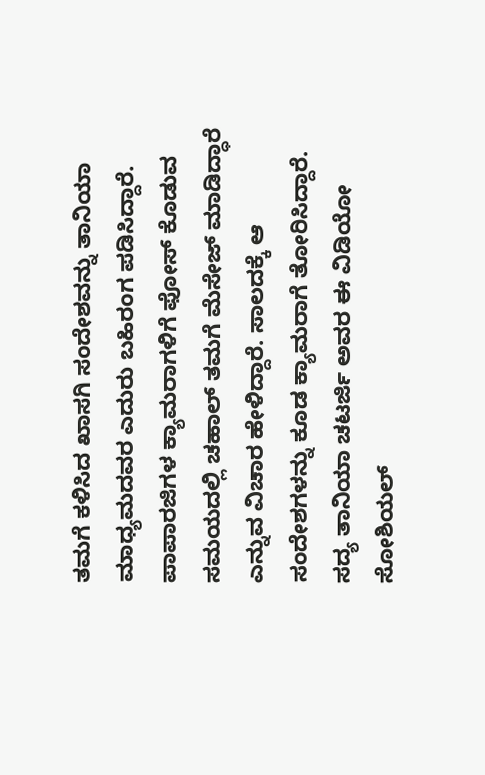ತಮಗೆ ಕಳಿಸಿದ ಖಾಸಗಿ ಸಂದೇಶವನ್ನು ತಾನಿಯಾ ಮಾಧ್ಯಮದವರ ಎದುರು ಬಹಿರಂಗ ಪಡಿಸಿದ್ದಾರೆ. ಪಾಪಾರಜಿಗಳ ಕ್ಯಾಮರಾಗಳಿಗೆ ಫೋಸ್ ಕೊಡುವ ಸಮಯದಲ್ಲಿ ಚಹಾಲ್ ತಮಗೆ ಮೆಸೇಜ್ ಮಾಡಿದ್ಧಾರೆ ಎನ್ನುವ ವಿಚಾರ ಹೇಳಿದ್ದಾರೆ. ಸಾಲದಕ್ಕೆ ಆ ಸಂದೇಶಗಳನ್ನು ಕೂಡ ಕ್ಯಾಮರಾಗೆ ತೋರಿಸಿದ್ದಾರೆ.
ಸದ್ಯ ತಾನಿಯಾ ಚಟರ್ಜಿ ಅವರ ಈ ವಿಡಿಯೋ ಸೋಶಿಯಲ್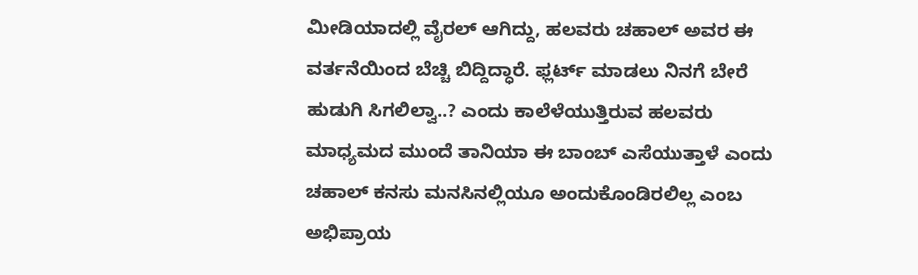ಮೀಡಿಯಾದಲ್ಲಿ ವೈರಲ್ ಆಗಿದ್ದು, ಹಲವರು ಚಹಾಲ್ ಅವರ ಈ ವರ್ತನೆಯಿಂದ ಬೆಚ್ಚಿ ಬಿದ್ದಿದ್ಧಾರೆ. ಫ್ಲರ್ಟ್ ಮಾಡಲು ನಿನಗೆ ಬೇರೆ ಹುಡುಗಿ ಸಿಗಲಿಲ್ವಾ..? ಎಂದು ಕಾಲೆಳೆಯುತ್ತಿರುವ ಹಲವರು ಮಾಧ್ಯಮದ ಮುಂದೆ ತಾನಿಯಾ ಈ ಬಾಂಬ್ ಎಸೆಯುತ್ತಾಳೆ ಎಂದು ಚಹಾಲ್ ಕನಸು ಮನಸಿನಲ್ಲಿಯೂ ಅಂದುಕೊಂಡಿರಲಿಲ್ಲ ಎಂಬ ಅಭಿಪ್ರಾಯ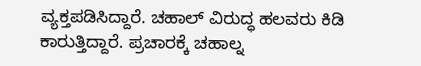ವ್ಯಕ್ತಪಡಿಸಿದ್ದಾರೆ. ಚಹಾಲ್ ವಿರುದ್ಧ ಹಲವರು ಕಿಡಿ ಕಾರುತ್ತಿದ್ದಾರೆ. ಪ್ರಚಾರಕ್ಕೆ ಚಹಾಲ್ನ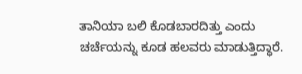ತಾನಿಯಾ ಬಲಿ ಕೊಡಬಾರದಿತ್ತು ಎಂದು ಚರ್ಚೆಯನ್ನು ಕೂಡ ಹಲವರು ಮಾಡುತ್ತಿದ್ಧಾರೆ.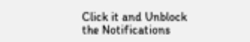Click it and Unblock the Notifications